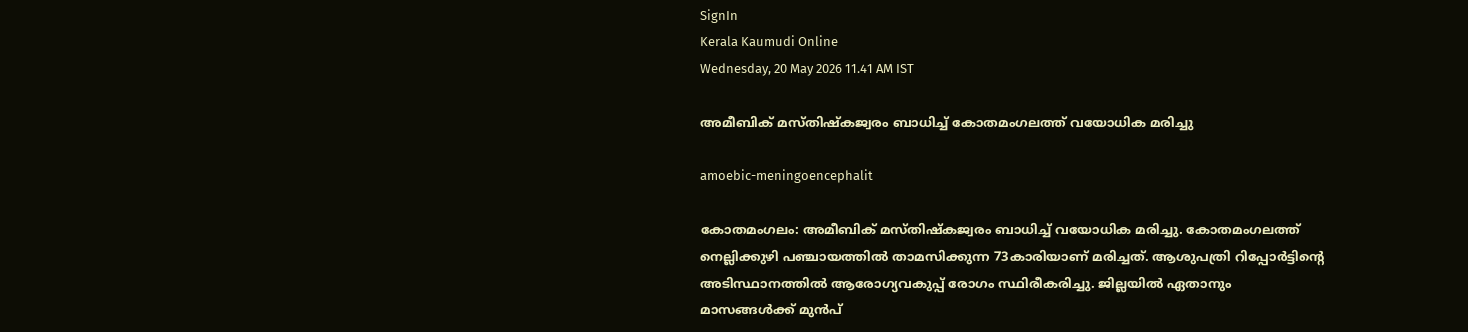SignIn
Kerala Kaumudi Online
Wednesday, 20 May 2026 11.41 AM IST

അമീബിക് മസ്തിഷ്കജ്വരം ബാധിച്ച് കോതമംഗലത്ത് വയോധിക മരിച്ചു

amoebic-meningoencephalit

കോതമംഗലം: അമീബിക് മസ്തിഷ്കജ്വരം ബാധിച്ച് വയോധിക മരിച്ചു. കോതമംഗലത്ത് നെല്ലിക്കുഴി പഞ്ചായത്തിൽ താമസിക്കുന്ന 73കാരിയാണ് മരിച്ചത്. ആശുപത്രി റിപ്പോർട്ടിന്റെ അടിസ്ഥാനത്തിൽ ആരോഗ്യവകുപ്പ് രോഗം സ്ഥിരീകരിച്ചു. ജില്ലയിൽ ഏതാനും മാസങ്ങൾക്ക് മുൻപ്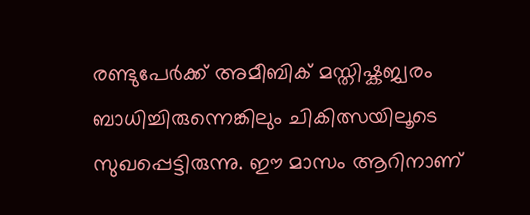രണ്ടുപേർക്ക് അമീബിക് മസ്തിഷ്കജ്വരം ബാധിച്ചിരുന്നെങ്കിലും ചികിത്സയിലൂടെ സുഖപ്പെട്ടിരുന്നു. ഈ മാസം ആറിനാണ്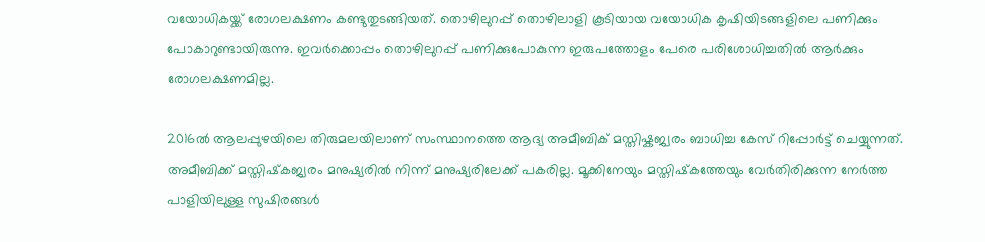വയോധികയ്ക്ക് രോഗലക്ഷണം കണ്ടുതുടങ്ങിയത്. തൊഴിലുറപ്പ് തൊഴിലാളി കൂടിയായ വയോധിക കൃഷിയിടങ്ങളിലെ പണിക്കും പോകാറുണ്ടായിരുന്നു. ഇവർക്കൊപ്പം തൊഴിലുറപ്പ് പണിക്കുപോകുന്ന ഇരുപത്തോളം പേരെ പരിശോധിച്ചതിൽ ആർക്കും രോഗലക്ഷണമില്ല.

2016ൽ ആലപ്പുഴയിലെ തിരുമലയിലാണ് സംസ്ഥാനത്തെ ആദ്യ അമീബിക് മസ്തിഷ്കജ്വരം ബാധിച്ച കേസ് റിപ്പോർട്ട് ചെയ്യുന്നത്. അമീബിക്ക് മസ്തിഷ്‌കജ്വരം മനുഷ്യരിൽ നിന്ന് മനുഷ്യരിലേക്ക് പകരില്ല. മൂക്കിനേയും മസ്തിഷ്‌കത്തേയും വേർതിരിക്കുന്ന നേർത്ത പാളിയിലുള്ള സുഷിരങ്ങൾ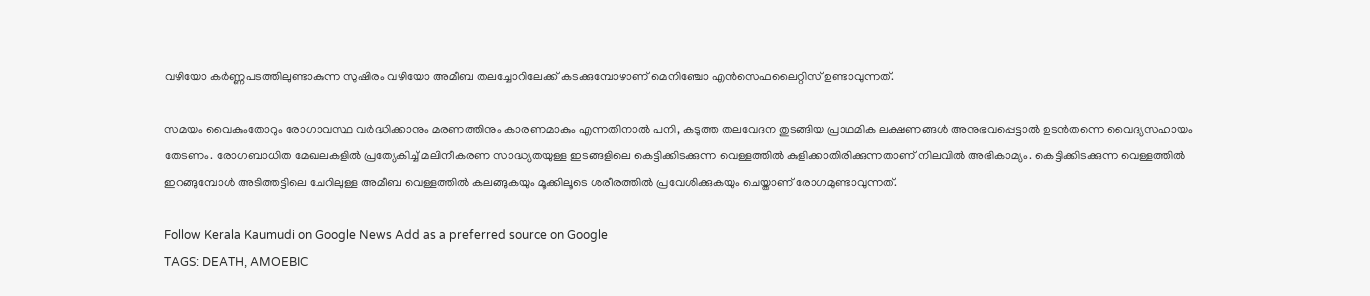വഴിയോ കർണ്ണപടത്തിലുണ്ടാകുന്ന സുഷിരം വഴിയോ അമീബ തലച്ചോറിലേക്ക് കടക്കുമ്പോഴാണ് മെനിഞ്ചോ എൻസെഫലൈറ്റിസ് ഉണ്ടാവുന്നത്.

സമയം വൈകുംതോറും രോഗാവസ്ഥ വർദ്ധിക്കാനും മരണത്തിനും കാരണമാകും എന്നതിനാൽ പനി, കടുത്ത തലവേദന തുടങ്ങിയ പ്രാഥമിക ലക്ഷണങ്ങൾ അനുഭവപ്പെട്ടാൽ ഉടൻതന്നെ വൈദ്യസഹായം തേടണം. രോഗബാധിത മേഖലകളിൽ പ്രത്യേകിച്ച് മലിനീകരണ സാദ്ധ്യതയുള്ള ഇടങ്ങളിലെ കെട്ടിക്കിടക്കുന്ന വെള്ളത്തിൽ കുളിക്കാതിരിക്കുന്നതാണ് നിലവിൽ അഭികാമ്യം. കെട്ടിക്കിടക്കുന്ന വെള്ളത്തിൽ ഇറങ്ങുമ്പോൾ അടിത്തട്ടിലെ ചേറിലുള്ള അമീബ വെള്ളത്തിൽ കലങ്ങുകയും മൂക്കിലൂടെ ശരീരത്തിൽ പ്രവേശിക്കുകയും ചെയ്താണ് രോഗമുണ്ടാവുന്നത്.

Follow Kerala Kaumudi on Google News Add as a preferred source on Google
TAGS: DEATH, AMOEBIC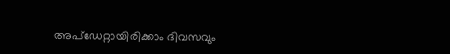അപ്ഡേറ്റായിരിക്കാം ദിവസവും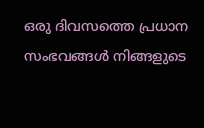ഒരു ദിവസത്തെ പ്രധാന സംഭവങ്ങൾ നിങ്ങളുടെ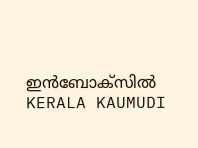ഇൻബോക്സിൽ
KERALA KAUMUDI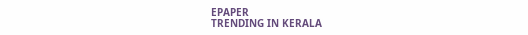EPAPER
TRENDING IN KERALA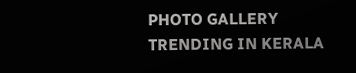PHOTO GALLERY
TRENDING IN KERALA